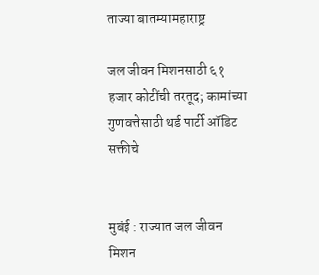ताज्या बातम्यामहाराष्ट्र

जल जीवन मिशनसाठी ६१ हजार कोटींची तरतूद; कामांच्या गुणवत्तेसाठी थर्ड पार्टी ऑडिट सक्तीचे


मुबंई : राज्यात जल जीवन मिशन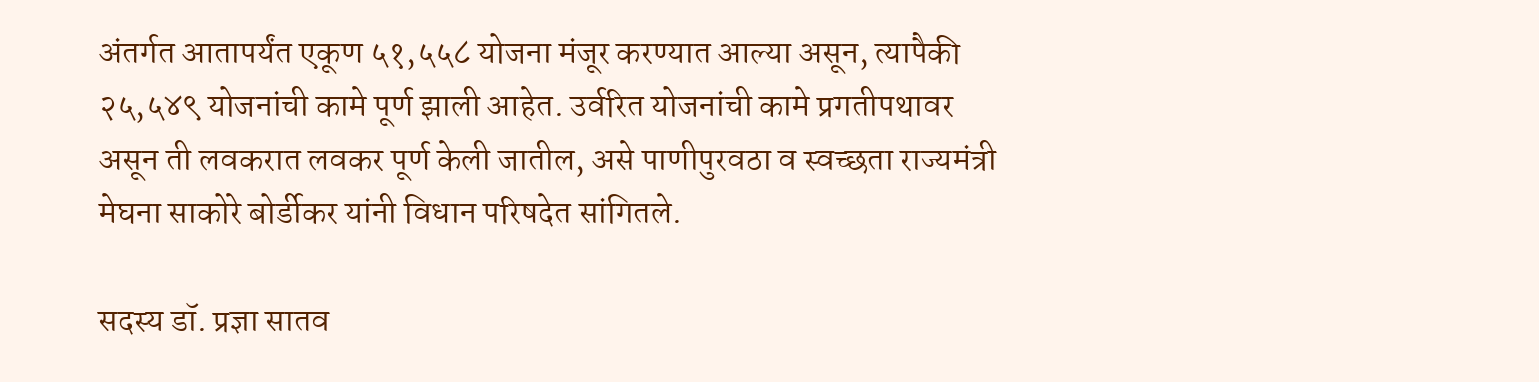अंतर्गत आतापर्यंत एकूण ५१,५५८ योजना मंजूर करण्यात आल्या असून, त्यापैकी २५,५४९ योजनांची कामे पूर्ण झाली आहेत. उर्वरित योजनांची कामे प्रगतीपथावर असून ती लवकरात लवकर पूर्ण केली जातील, असे पाणीपुरवठा व स्वच्छता राज्यमंत्री मेघना साकोरे बोर्डीकर यांनी विधान परिषदेत सांगितले.

सदस्य डॉ. प्रज्ञा सातव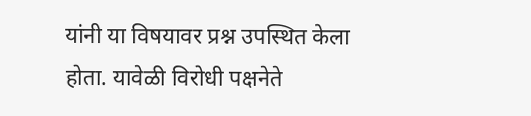यांनी या विषयावर प्रश्न उपस्थित केला होता. यावेळी विरोधी पक्षनेते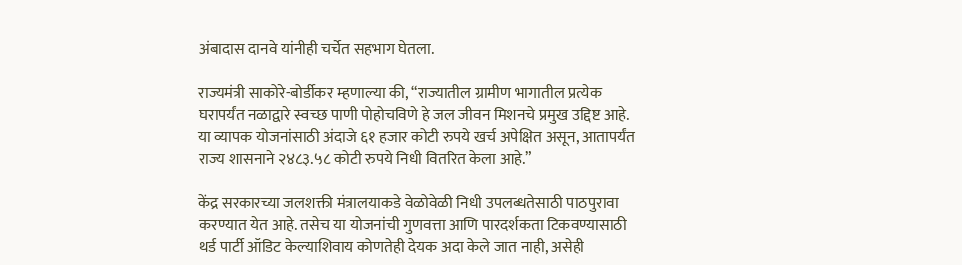अंबादास दानवे यांनीही चर्चेत सहभाग घेतला.

राज्यमंत्री साकोरे-बोर्डीकर म्हणाल्या की, “राज्यातील ग्रामीण भागातील प्रत्येक घरापर्यंत नळाद्वारे स्वच्छ पाणी पोहोचविणे हे जल जीवन मिशनचे प्रमुख उद्दिष्ट आहे. या व्यापक योजनांसाठी अंदाजे ६१ हजार कोटी रुपये खर्च अपेक्षित असून, आतापर्यंत राज्य शासनाने २४८३.५८ कोटी रुपये निधी वितरित केला आहे.”

केंद्र सरकारच्या जलशक्ती मंत्रालयाकडे वेळोवेळी निधी उपलब्धतेसाठी पाठपुरावा करण्यात येत आहे. तसेच या योजनांची गुणवत्ता आणि पारदर्शकता टिकवण्यासाठी थर्ड पार्टी ऑडिट केल्याशिवाय कोणतेही देयक अदा केले जात नाही, असेही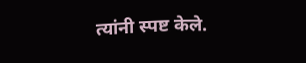त्यांनी स्पष्ट केले.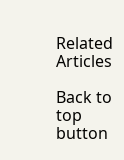Related Articles

Back to top button